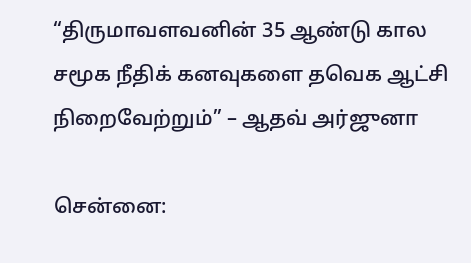“திருமாவளவனின் 35 ஆண்டு கால சமூக நீதிக் கனவுகளை தவெக ஆட்சி நிறைவேற்றும்” – ஆதவ் அர்ஜுனா

சென்னை: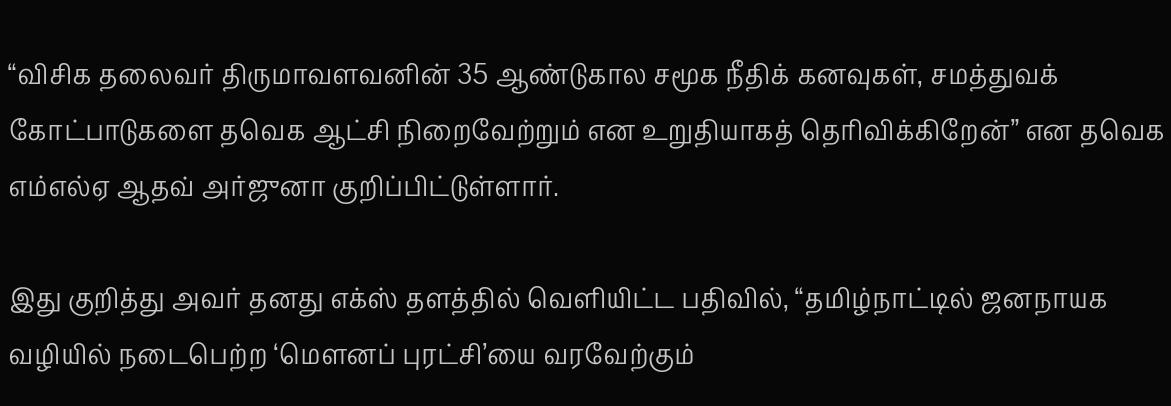“விசிக தலைவர் திருமாவளவனின் 35 ஆண்டுகால சமூக நீதிக் கனவுகள், சமத்துவக் கோட்பாடுகளை தவெக ஆட்சி நிறைவேற்றும் என உறுதியாகத் தெரிவிக்கிறேன்” என தவெக எம்எல்ஏ ஆதவ் அர்ஜுனா குறிப்பிட்டுள்ளார்.

இது குறித்து அவர் தனது எக்ஸ் தளத்தில் வெளியிட்ட பதிவில், “தமிழ்நாட்டில் ஜனநாயக வழியில் நடைபெற்ற ‘மௌனப் புரட்சி’யை வரவேற்கும்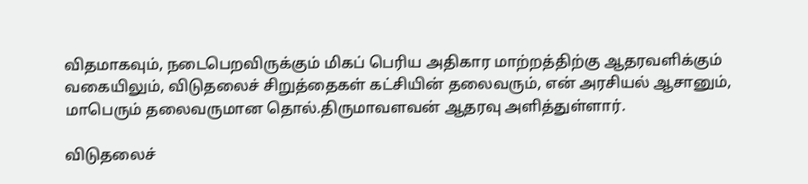விதமாகவும், நடைபெறவிருக்கும் மிகப் பெரிய அதிகார மாற்றத்திற்கு ஆதரவளிக்கும் வகையிலும், விடுதலைச் சிறுத்தைகள் கட்சியின் தலைவரும், என் அரசியல் ஆசானும், மாபெரும் தலைவருமான தொல்.திருமாவளவன் ஆதரவு அளித்துள்ளார்.

விடுதலைச்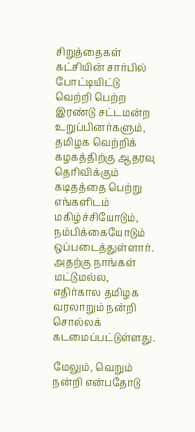சிறுத்தைகள் கட்சியின் சார்பில் போட்டியிட்டு வெற்றி பெற்ற இரண்டு சட்டமன்ற உறுப்பினர்களும், தமிழக வெற்றிக் கழகத்திற்கு ஆதரவு தெரிவிக்கும் கடிதத்தை பெற்று எங்களிடம் மகிழ்ச்சியோடும், நம்பிக்கையோடும் ஒப்படைத்துள்ளார். அதற்கு நாங்கள் மட்டுமல்ல, எதிர்கால தமிழக வரலாறும் நன்றி சொல்லக் கடமைப்பட்டுள்ளது.

மேலும், வெறும் நன்றி என்பதோடு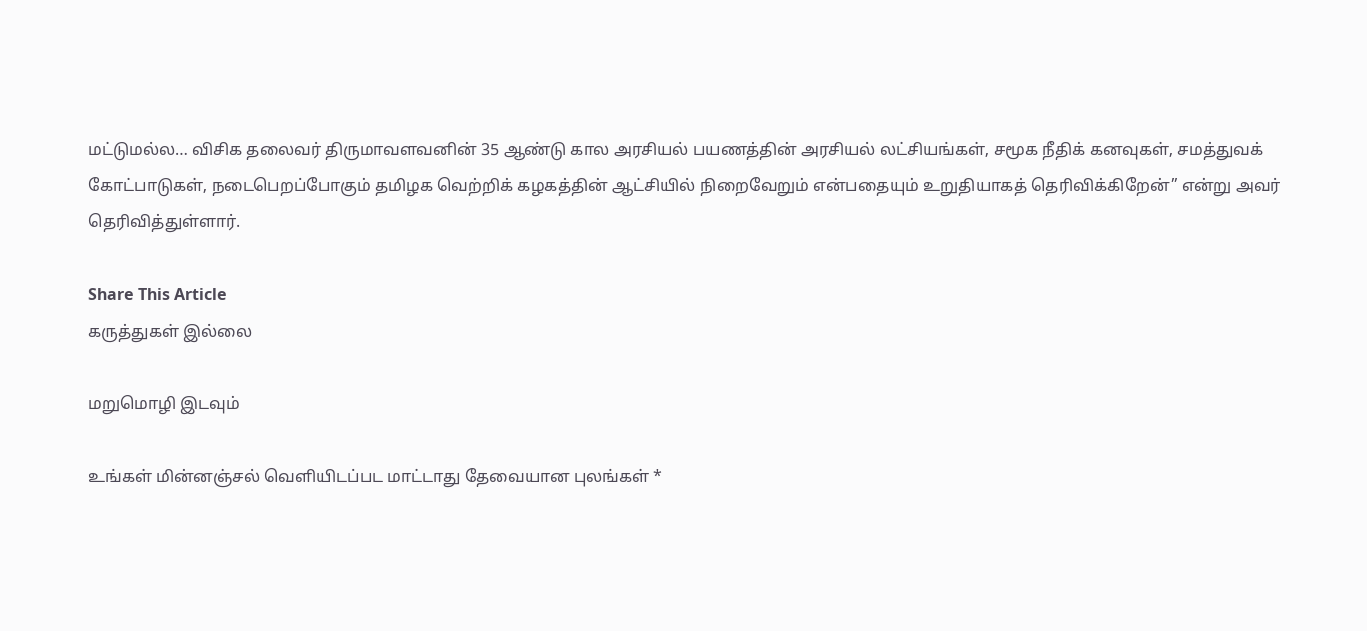மட்டுமல்ல… விசிக தலைவர் திருமாவளவனின் 35 ஆண்டு கால அரசியல் பயணத்தின் அரசியல் லட்சியங்கள், சமூக நீதிக் கனவுகள், சமத்துவக் கோட்பாடுகள், நடைபெறப்போகும் தமிழக வெற்றிக் கழகத்தின் ஆட்சியில் நிறைவேறும் என்பதையும் உறுதியாகத் தெரிவிக்கிறேன்” என்று அவர் தெரிவித்துள்ளார்.

Share This Article
கருத்துகள் இல்லை

மறுமொழி இடவும்

உங்கள் மின்னஞ்சல் வெளியிடப்பட மாட்டாது தேவையான புலங்கள் *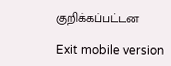குறிக்கப்பட்டன

Exit mobile version